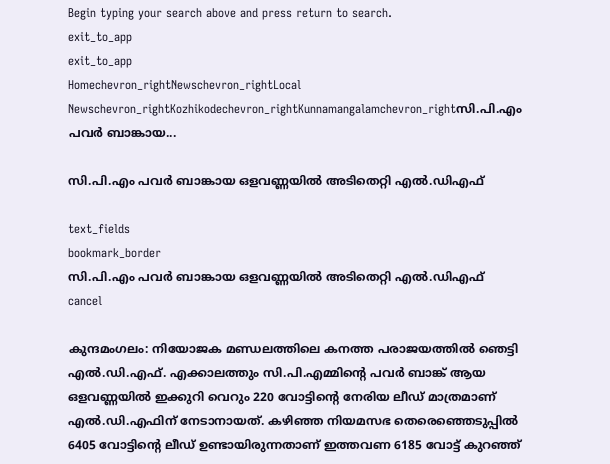Begin typing your search above and press return to search.
exit_to_app
exit_to_app
Homechevron_rightNewschevron_rightLocal Newschevron_rightKozhikodechevron_rightKunnamangalamchevron_rightസി.പി.എം പവർ ബാങ്കായ...

സി.പി.എം പവർ ബാങ്കായ ഒളവണ്ണയിൽ അടിതെറ്റി എൽ.ഡിഎഫ്

text_fields
bookmark_border
സി.പി.എം പവർ ബാങ്കായ ഒളവണ്ണയിൽ അടിതെറ്റി എൽ.ഡിഎഫ്
cancel

കുന്ദമംഗലം: നിയോജക മണ്ഡലത്തിലെ കനത്ത പരാജയത്തിൽ ഞെട്ടി എൽ.ഡി.എഫ്. എക്കാലത്തും സി.പി.എമ്മിന്റെ പവർ ബാങ്ക് ആയ ഒളവണ്ണയിൽ ഇക്കുറി വെറും 220 വോട്ടിന്റെ നേരിയ ലീഡ് മാത്രമാണ് എൽ.ഡി.എഫിന് നേടാനായത്. കഴിഞ്ഞ നിയമസഭ തെരെഞ്ഞെടുപ്പിൽ 6405 വോട്ടിന്റെ ലീഡ് ഉണ്ടായിരുന്നതാണ് ഇത്തവണ 6185 വോട്ട് കുറഞ്ഞ്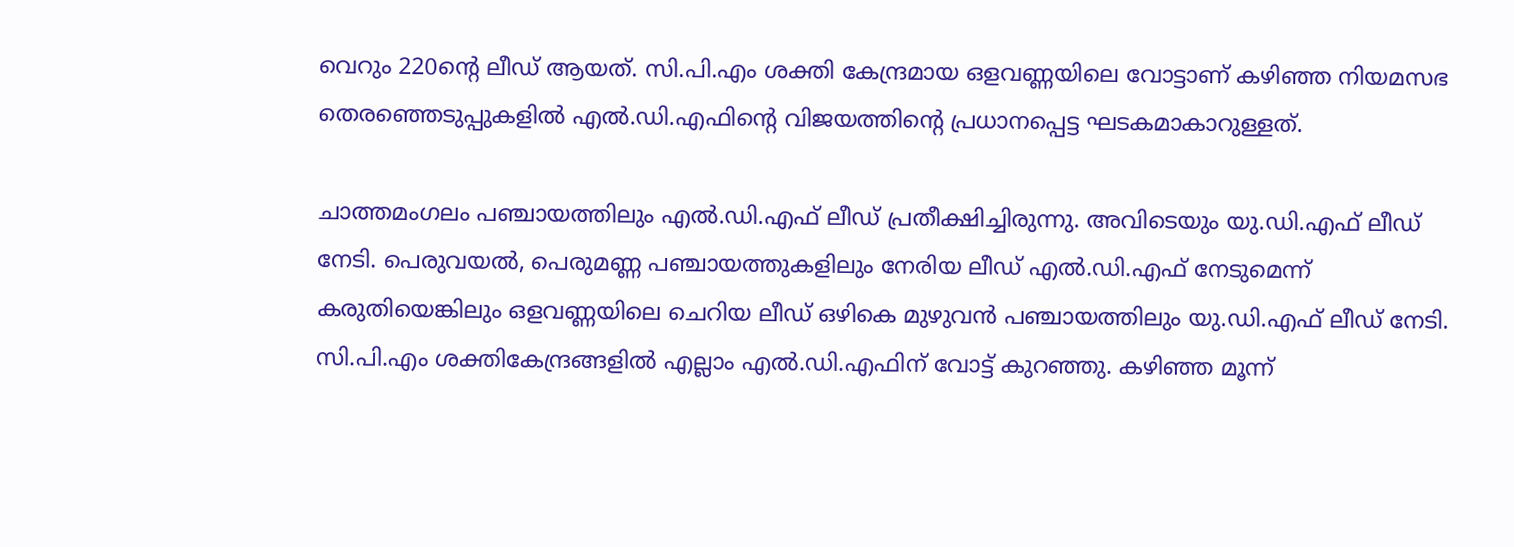വെറും 220ന്റെ ലീഡ് ആയത്. സി.പി.എം ശക്തി കേന്ദ്രമായ ഒളവണ്ണയിലെ വോട്ടാണ് കഴിഞ്ഞ നിയമസഭ തെരഞ്ഞെടുപ്പുകളിൽ എൽ.ഡി.എഫിന്റെ വിജയത്തിന്റെ പ്രധാനപ്പെട്ട ഘടകമാകാറുള്ളത്.

ചാത്തമംഗലം പഞ്ചായത്തിലും എൽ.ഡി.എഫ് ലീഡ് പ്രതീക്ഷിച്ചിരുന്നു. അവിടെയും യു.ഡി.എഫ് ലീഡ് നേടി. പെരുവയൽ, പെരുമണ്ണ പഞ്ചായത്തുകളിലും നേരിയ ലീഡ് എൽ.ഡി.എഫ് നേടുമെന്ന് കരുതിയെങ്കിലും ഒളവണ്ണയിലെ ചെറിയ ലീഡ് ഒഴികെ മുഴുവൻ പഞ്ചായത്തിലും യു.ഡി.എഫ് ലീഡ് നേടി. സി.പി.എം ശക്തികേന്ദ്രങ്ങളിൽ എല്ലാം എൽ.ഡി.എഫിന് വോട്ട് കുറഞ്ഞു. കഴിഞ്ഞ മൂന്ന്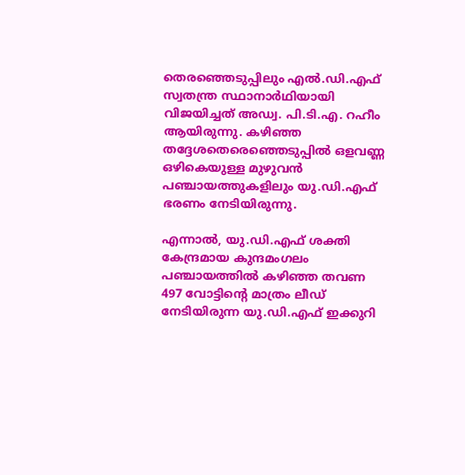തെരഞ്ഞെടുപ്പിലും എൽ.ഡി.എഫ് സ്വതന്ത്ര സ്ഥാനാർഥിയായി വിജയിച്ചത് അഡ്വ. പി.ടി.എ. റഹീം ആയിരുന്നു. കഴിഞ്ഞ തദ്ദേശതെരെഞ്ഞെടുപ്പിൽ ഒളവണ്ണ ഒഴികെയുള്ള മുഴുവൻ പഞ്ചായത്തുകളിലും യു.ഡി.എഫ് ഭരണം നേടിയിരുന്നു.

എന്നാൽ, യു.ഡി.എഫ് ശക്തി കേന്ദ്രമായ കുന്ദമംഗലം പഞ്ചായത്തിൽ കഴിഞ്ഞ തവണ 497 വോട്ടിന്റെ മാത്രം ലീഡ് നേടിയിരുന്ന യു.ഡി.എഫ് ഇക്കുറി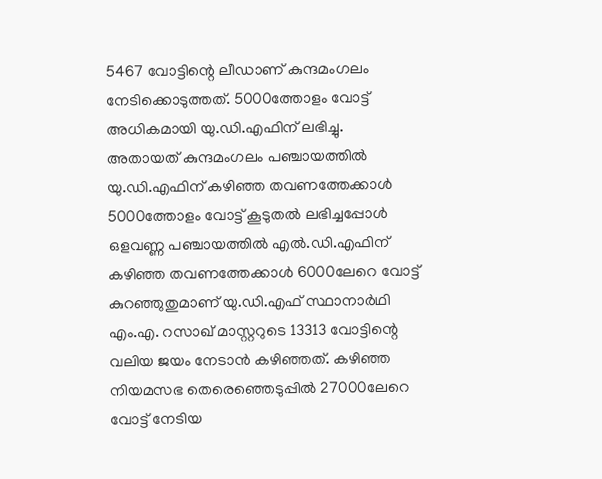5467 വോട്ടിന്റെ ലീഡാണ് കുന്ദമംഗലം നേടിക്കൊടുത്തത്. 5000ത്തോളം വോട്ട് അധികമായി യു.ഡി.എഫിന് ലഭിച്ചു. അതായത് കുന്ദമംഗലം പഞ്ചായത്തിൽ യു.ഡി.എഫിന് കഴിഞ്ഞ തവണത്തേക്കാൾ 5000ത്തോളം വോട്ട് കൂടുതൽ ലഭിച്ചപ്പോൾ ഒളവണ്ണ പഞ്ചായത്തിൽ എൽ.ഡി.എഫിന് കഴിഞ്ഞ തവണത്തേക്കാൾ 6000ലേറെ വോട്ട് കുറഞ്ഞുതുമാണ് യു.ഡി.എഫ് സ്ഥാനാർഥി എം.എ. റസാഖ് മാസ്റ്ററുടെ 13313 വോട്ടിന്റെ വലിയ ജയം നേടാൻ കഴിഞ്ഞത്. കഴിഞ്ഞ നിയമസഭ തെരെഞ്ഞെടുപ്പിൽ 27000ലേറെ വോട്ട് നേടിയ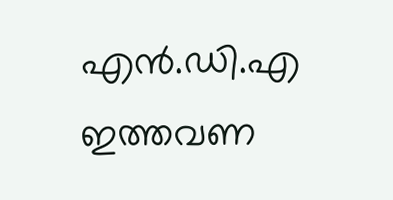എൻ.ഡി.എ ഇത്തവണ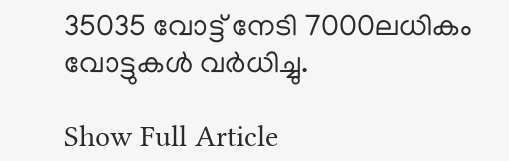35035 വോട്ട് നേടി 7000ലധികം വോട്ടുകൾ വർധിച്ചു.

Show Full Article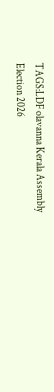TAGS:LDF olavanna Kerala Assembly Election 2026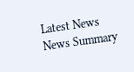Latest News
News Summary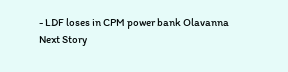- LDF loses in CPM power bank Olavanna
Next Story